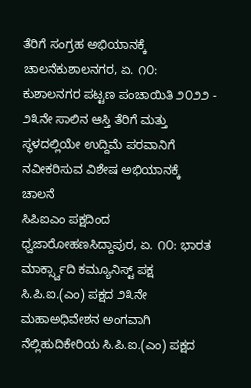ತೆರಿಗೆ ಸಂಗ್ರಹ ಅಭಿಯಾನಕ್ಕೆ ಚಾಲನೆಕುಶಾಲನಗರ, ಏ. ೧೦: ಕುಶಾಲನಗರ ಪಟ್ಟಣ ಪಂಚಾಯಿತಿ ೨೦೨೨ - ೨೩ನೇ ಸಾಲಿನ ಆಸ್ತಿ ತೆರಿಗೆ ಮತ್ತು ಸ್ಥಳದಲ್ಲಿಯೇ ಉದ್ದಿಮೆ ಪರವಾನಿಗೆ ನವೀಕರಿಸುವ ವಿಶೇಷ ಅಭಿಯಾನಕ್ಕೆ ಚಾಲನೆ
ಸಿಪಿಐಎಂ ಪಕ್ಷದಿಂದ ಧ್ವಜಾರೋಹಣಸಿದ್ದಾಪುರ, ಏ. ೧೦: ಭಾರತ ಮಾರ್ಕ್ಸ್ವಾದಿ ಕಮ್ಯೂನಿಸ್ಟ್ ಪಕ್ಷ ಸಿ.ಪಿ.ಐ.(ಎಂ) ಪಕ್ಷದ ೨೩ನೇ ಮಹಾಅಧಿವೇಶನ ಅಂಗವಾಗಿ ನೆಲ್ಲಿಹುದಿಕೇರಿಯ ಸಿ.ಪಿ.ಐ.(ಎಂ) ಪಕ್ಷದ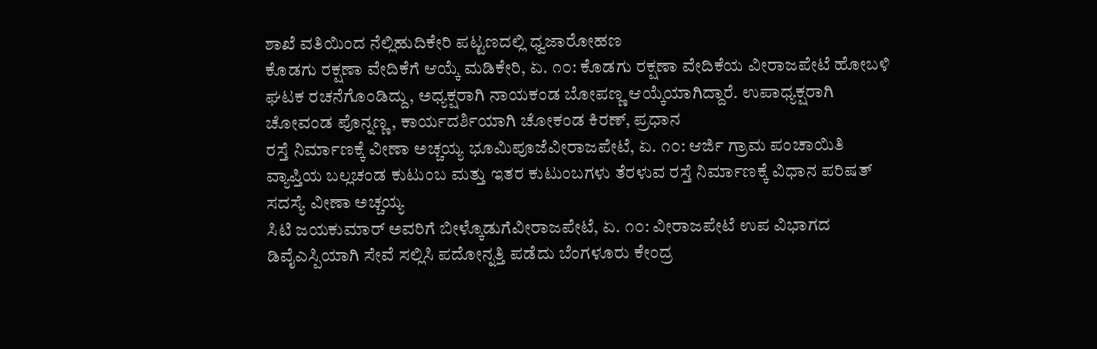ಶಾಖೆ ವತಿಯಿಂದ ನೆಲ್ಲಿಹುದಿಕೇರಿ ಪಟ್ಟಣದಲ್ಲಿ ಧ್ವಜಾರೋಹಣ
ಕೊಡಗು ರಕ್ಷಣಾ ವೇದಿಕೆಗೆ ಆಯ್ಕೆ ಮಡಿಕೇರಿ, ಏ. ೧೦: ಕೊಡಗು ರಕ್ಷಣಾ ವೇದಿಕೆಯ ವೀರಾಜಪೇಟೆ ಹೋಬಳಿ ಘಟಕ ರಚನೆಗೊಂಡಿದ್ದು, ಅಧ್ಯಕ್ಷರಾಗಿ ನಾಯಕಂಡ ಬೋಪಣ್ಣ ಆಯ್ಕೆಯಾಗಿದ್ದಾರೆ. ಉಪಾಧ್ಯಕ್ಷರಾಗಿ ಚೋವಂಡ ಪೊನ್ನಣ್ಣ, ಕಾರ್ಯದರ್ಶಿಯಾಗಿ ಚೋಕಂಡ ಕಿರಣ್, ಪ್ರಧಾನ
ರಸ್ತೆ ನಿರ್ಮಾಣಕ್ಕೆ ವೀಣಾ ಅಚ್ಚಯ್ಯ ಭೂಮಿಪೂಜೆವೀರಾಜಪೇಟೆ, ಏ. ೧೦: ಆರ್ಜಿ ಗ್ರಾಮ ಪಂಚಾಯಿತಿ ವ್ಯಾಪ್ತಿಯ ಬಲ್ಲಚಂಡ ಕುಟುಂಬ ಮತ್ತು ಇತರ ಕುಟುಂಬಗಳು ತೆರಳುವ ರಸ್ತೆ ನಿರ್ಮಾಣಕ್ಕೆ ವಿಧಾನ ಪರಿಷತ್ ಸದಸ್ಯೆ ವೀಣಾ ಅಚ್ಚಯ್ಯ
ಸಿಟಿ ಜಯಕುಮಾರ್ ಅವರಿಗೆ ಬೀಳ್ಕೊಡುಗೆವೀರಾಜಪೇಟೆ, ಏ. ೧೦: ವೀರಾಜಪೇಟೆ ಉಪ ವಿಭಾಗದ ಡಿವೈಎಸ್ಪಿಯಾಗಿ ಸೇವೆ ಸಲ್ಲಿಸಿ ಪದೋನ್ನತ್ತಿ ಪಡೆದು ಬೆಂಗಳೂರು ಕೇಂದ್ರ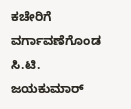ಕಚೇರಿಗೆ ವರ್ಗಾವಣೆಗೊಂಡ ಸಿ.ಟಿ. ಜಯಕುಮಾರ್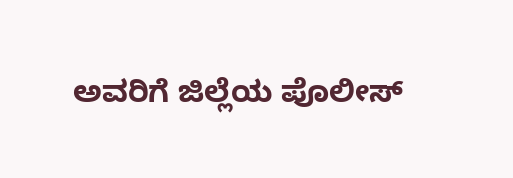ಅವರಿಗೆ ಜಿಲ್ಲೆಯ ಪೊಲೀಸ್